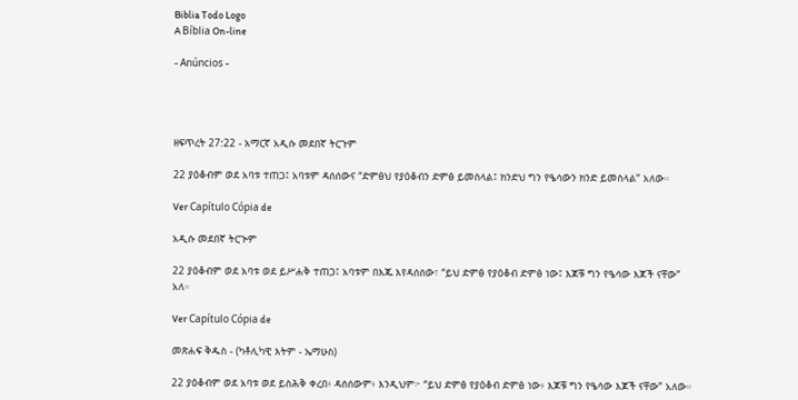Biblia Todo Logo
A Bíblia On-line

- Anúncios -




ዘፍጥረት 27:22 - አማርኛ አዲሱ መደበኛ ትርጉም

22 ያዕቆብም ወደ አባቱ ተጠጋ፤ አባቱም ዳሰሰውና “ድምፅህ የያዕቆብን ድምፅ ይመስላል፤ ክንድህ ግን የዔሳውን ክንድ ይመስላል” አለው።

Ver Capítulo Cópia de

አዲሱ መደበኛ ትርጒም

22 ያዕቆብም ወደ አባቱ ወደ ይሥሐቅ ተጠጋ፤ አባቱም በእጁ እየዳሰሰው፣ “ይህ ድምፅ የያዕቆብ ድምፅ ነው፤ እጆቹ ግን የዔሳው እጆች ናቸው” አለ።

Ver Capítulo Cópia de

መጽሐፍ ቅዱስ - (ካቶሊካዊ እትም - ኤማሁስ)

22 ያዕቆብም ወደ አባቱ ወደ ይስሕቅ ቀረበ፥ ዳሰሰውም፥ እንዲህም፦ “ይህ ድምፅ የያዕቆብ ድምፅ ነው፥ እጆቹ ግን የዔሳው እጆች ናቸው” አለው።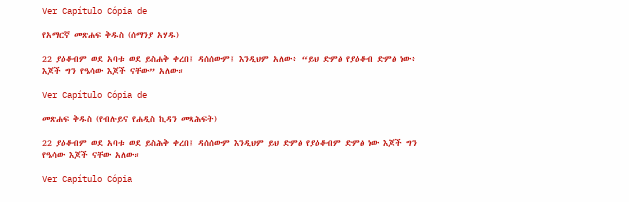Ver Capítulo Cópia de

የአማርኛ መጽሐፍ ቅዱስ (ሰማንያ አሃዱ)

22 ያዕቆብም ወደ አባቱ ወደ ይስሐቅ ቀረበ፤ ዳሰሰውም፤ እንዲህም አለው፥ “ይህ ድምፅ የያዕቆብ ድምፅ ነው፥ እጆች ግን የዔሳው እጆች ናቸው” አለው።

Ver Capítulo Cópia de

መጽሐፍ ቅዱስ (የብሉይና የሐዲስ ኪዳን መጻሕፍት)

22 ያዕቆብም ወደ አባቱ ወደ ይስሕቅ ቀረበ፤ ዳሰሰውም እንዲህም ይህ ድምፅ የያዕቆብም ድምፅ ነው እጆች ግን የዔሳው እጆች ናቸው አለው።

Ver Capítulo Cópia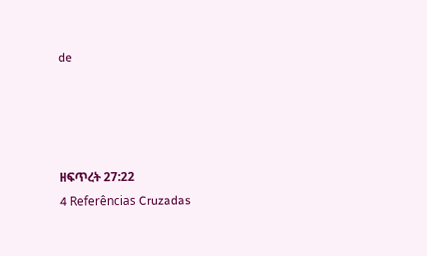de




ዘፍጥረት 27:22
4 Referências Cruzadas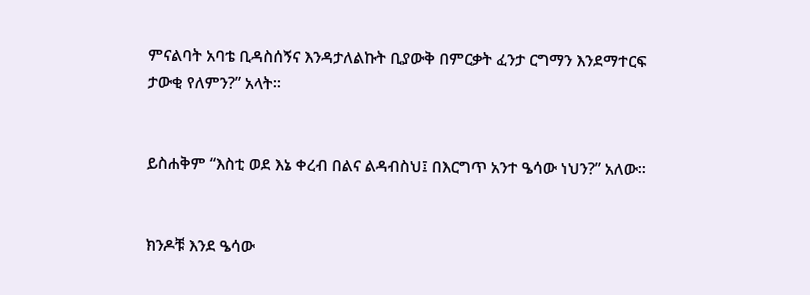ምናልባት አባቴ ቢዳስሰኝና እንዳታለልኩት ቢያውቅ በምርቃት ፈንታ ርግማን እንደማተርፍ ታውቂ የለምን?” አላት።


ይስሐቅም “እስቲ ወደ እኔ ቀረብ በልና ልዳብስህ፤ በእርግጥ አንተ ዔሳው ነህን?” አለው።


ክንዶቹ እንደ ዔሳው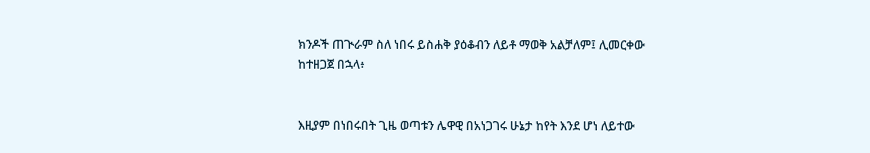ክንዶች ጠጒራም ስለ ነበሩ ይስሐቅ ያዕቆብን ለይቶ ማወቅ አልቻለም፤ ሊመርቀው ከተዘጋጀ በኋላ፥


እዚያም በነበሩበት ጊዜ ወጣቱን ሌዋዊ በአነጋገሩ ሁኔታ ከየት እንደ ሆነ ለይተው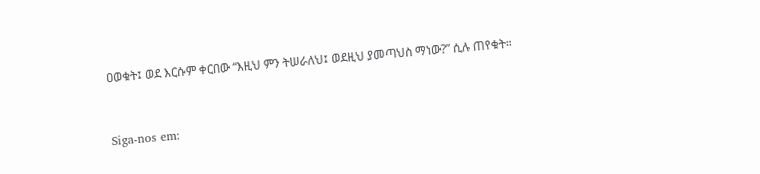ዐወቁት፤ ወደ እርሱም ቀርበው “እዚህ ምን ትሠራለህ፤ ወደዚህ ያመጣህስ ማነው?” ሲሉ ጠየቁት።


Siga-nos em: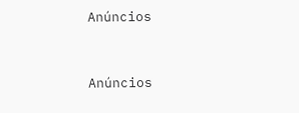Anúncios


Anúncios